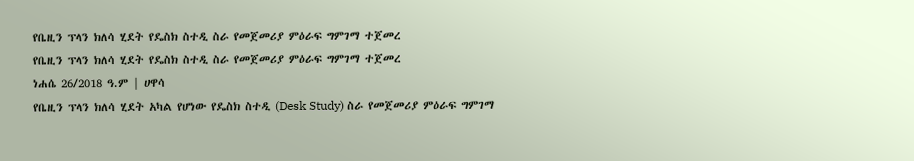የቤዚን ፕላን ክለሳ ሂደት የዴስክ ስተዲ ስራ የመጀመሪያ ምዕራፍ ግምገማ ተጀመረ
የቤዚን ፕላን ክለሳ ሂደት የዴስክ ስተዲ ስራ የመጀመሪያ ምዕራፍ ግምገማ ተጀመረ
ነሐሴ 26/2018 ዓ.ም | ሀዋሳ
የቤዚን ፕላን ክለሳ ሂደት አካል የሆነው የዴስክ ስተዲ (Desk Study) ስራ የመጀመሪያ ምዕራፍ ግምገማ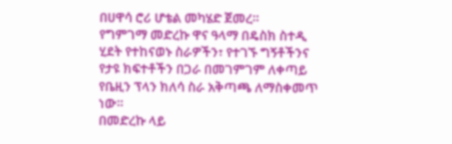በሀዋሳ ሮሪ ሆቴል መካሄድ ጀመረ።
የግምገማ መድረኩ ዋና ዓላማ በዴስክ ስተዲ ሂደት የተከናወኑ ስራዎችን፣ የተገኙ ግኝቶችንና የታዩ ክፍተቶችን በጋራ በመገምገም ለቀጣይ የቤዚን ፕላን ክለሳ ስራ አቅጣጫ ለማስቀመጥ ነው።
በመድረኩ ላይ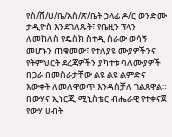የስ/ሸ/ሀ/ቤ/አስ/ጽ/ቤት ኃላፊ ዶ/ር ወንድሙ ታዲዮስ እንደገለጹት፣ የቤዚን ፕላን ለመከለስ የዴስክ ስተዲ ስራው ወሳኝ መሆኑን ጠቁመው፣ የተለያዩ ሙያዎችንና የትምህርት ደረጃዎችን ያካተቱ ባለሙያዎች በጋራ በመስራታቸው ልዩ ልዩ ልምድና እውቀት ለመለዋወጥ እንዳስቻለ ገልጸዋል።
በውሃና ኢነርጂ ሚኒስቴር ብሔራዊ የተቀናጀ የውሃ ሀብት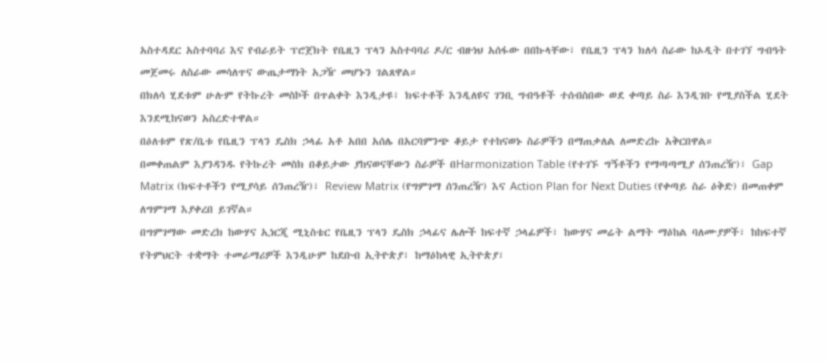አስተዳደር አስተባባሪ እና የብራይት ፕሮጀክት የቤዚን ፕላን አስተባባሪ ዶ/ር ብዙነህ አሰፋው በበኩላቸው፣ የቤዚን ፕላን ክለሳ ስራው ከኦዲት በተገኘ ግብዓት መጀመሩ ለስራው መሳለጥና ውጤታማነት አጋዥ መሆኑን ገልጸዋል።
በክለሳ ሂደቱም ሁሉም የትኩረት መስኮች በጥልቀት እንዲታዩ፣ ክፍተቶች እንዲለዩና ገንቢ ግብዓቶች ተሰብስበው ወደ ቀጣይ ስራ እንዲገቡ የሚያስችል ሂደት እንደሚከናወን አስረድተዋል።
በዕለቱም የጽ/ቤቱ የቤዚን ፕላን ዴስክ ኃላፊ አቶ አበበ አሰሌ በአርባምንጭ ቆይታ የተከናወኑ ስራዎችን በማጠቃለል ለመድረኩ አቅርበዋል።
በመቀጠልም እያንዳንዱ የትኩረት መስክ በቆይታው ያከናወናቸውን ስራዎች በHarmonization Table (የተገኙ ግኝቶችን የማጣጣሚያ ሰንጠረዥ)፣ Gap Matrix (ክፍተቶችን የሚያሳይ ሰንጠረዥ)፣ Review Matrix (የግምገማ ሰንጠረዥ) እና Action Plan for Next Duties (የቀጣይ ስራ ዕቅድ) በመጠቀም ለግምገማ እያቀረበ ይገኛል።
በግምገማው መድረክ ከውሃና ኢነርጂ ሚኒስቴር የቤዚን ፕላን ዴስክ ኃላፊና ሌሎች ከፍተኛ ኃላፊዎች፣ ከውሃና መሬት ልማት ማዕከል ባለሙያዎች፣ ከከፍተኛ የትምህርት ተቋማት ተመራማሪዎች እንዲሁም ከደቡብ ኢትዮጵያ፣ ከማዕከላዊ ኢትዮጵያ፣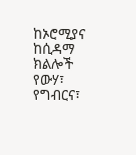ከኦሮሚያና ከሲዳማ ክልሎች የውሃ፣ የግብርና፣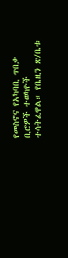የመስኖና የአካባቢ ጥበቃ ቢሮዎች ተወካዮች ተሳትፈዋል። የቤዚን ጽ/ቤቱ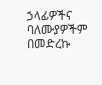ኃላፊዎችና ባለሙያዎችም በመድረኩ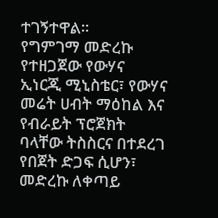ተገኝተዋል።
የግምገማ መድረኩ የተዘጋጀው የውሃና ኢነርጂ ሚኒስቴር፣ የውሃና መሬት ሀብት ማዕከል እና የብራይት ፕሮጀክት ባላቸው ትስስርና በተደረገ የበጀት ድጋፍ ሲሆን፣ መድረኩ ለቀጣይ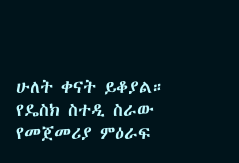ሁለት ቀናት ይቆያል።
የዴስክ ስተዲ ስራው የመጀመሪያ ምዕራፍ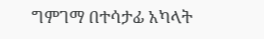ግምገማ በተሳታፊ አካላት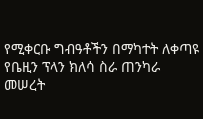የሚቀርቡ ግብዓቶችን በማካተት ለቀጣዩ የቤዚን ፕላን ክለሳ ስራ ጠንካራ መሠረት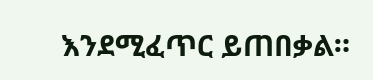እንደሚፈጥር ይጠበቃል።